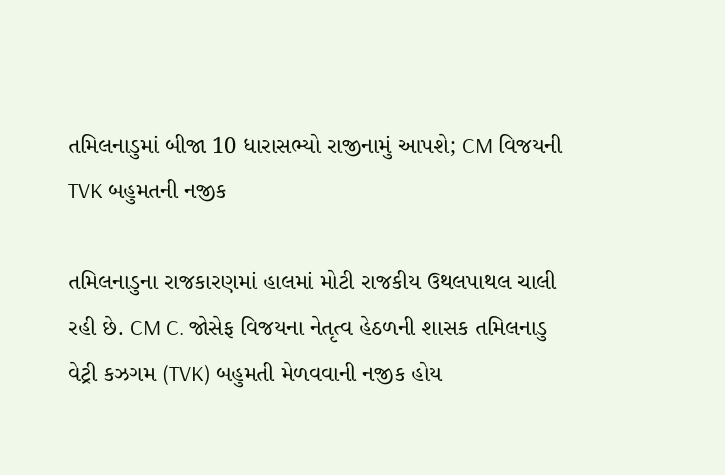તમિલનાડુમાં બીજા 10 ધારાસભ્યો રાજીનામું આપશે; CM વિજયની TVK બહુમતની નજીક

તમિલનાડુના રાજકારણમાં હાલમાં મોટી રાજકીય ઉથલપાથલ ચાલી રહી છે. CM C. જોસેફ વિજયના નેતૃત્વ હેઠળની શાસક તમિલનાડુ વેટ્રી કઝગમ (TVK) બહુમતી મેળવવાની નજીક હોય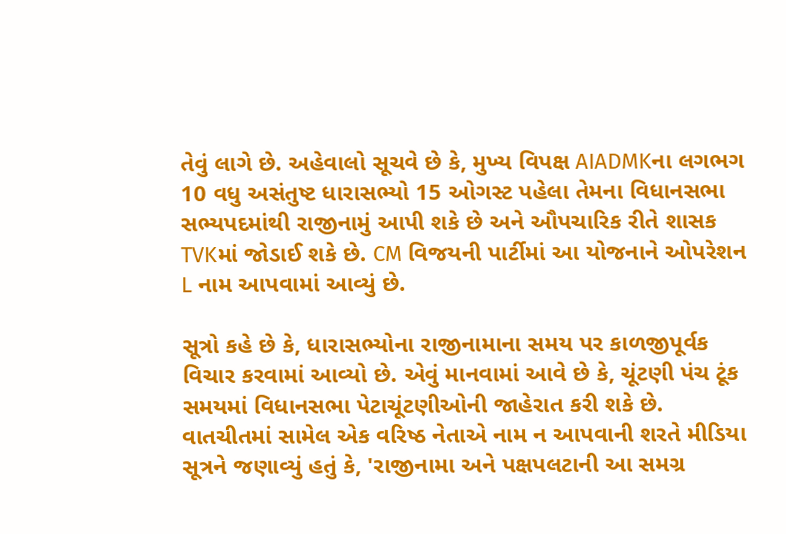તેવું લાગે છે. અહેવાલો સૂચવે છે કે, મુખ્ય વિપક્ષ AIADMKના લગભગ 10 વધુ અસંતુષ્ટ ધારાસભ્યો 15 ઓગસ્ટ પહેલા તેમના વિધાનસભા સભ્યપદમાંથી રાજીનામું આપી શકે છે અને ઔપચારિક રીતે શાસક TVKમાં જોડાઈ શકે છે. CM વિજયની પાર્ટીમાં આ યોજનાને ઓપરેશન L નામ આપવામાં આવ્યું છે.

સૂત્રો કહે છે કે, ધારાસભ્યોના રાજીનામાના સમય પર કાળજીપૂર્વક વિચાર કરવામાં આવ્યો છે. એવું માનવામાં આવે છે કે, ચૂંટણી પંચ ટૂંક સમયમાં વિધાનસભા પેટાચૂંટણીઓની જાહેરાત કરી શકે છે. વાતચીતમાં સામેલ એક વરિષ્ઠ નેતાએ નામ ન આપવાની શરતે મીડિયા સૂત્રને જણાવ્યું હતું કે, 'રાજીનામા અને પક્ષપલટાની આ સમગ્ર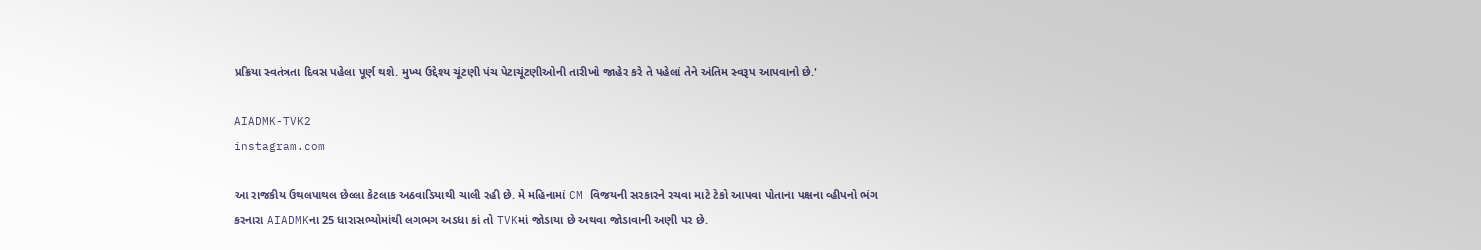પ્રક્રિયા સ્વતંત્રતા દિવસ પહેલા પૂર્ણ થશે. મુખ્ય ઉદ્દેશ્ય ચૂંટણી પંચ પેટાચૂંટણીઓની તારીખો જાહેર કરે તે પહેલાં તેને અંતિમ સ્વરૂપ આપવાનો છે.'

AIADMK-TVK2
instagram.com

આ રાજકીય ઉથલપાથલ છેલ્લા કેટલાક અઠવાડિયાથી ચાલી રહી છે. મે મહિનામાં CM વિજયની સરકારને રચવા માટે ટેકો આપવા પોતાના પક્ષના વ્હીપનો ભંગ કરનારા AIADMKના 25 ધારાસભ્યોમાંથી લગભગ અડધા કાં તો TVKમાં જોડાયા છે અથવા જોડાવાની અણી પર છે.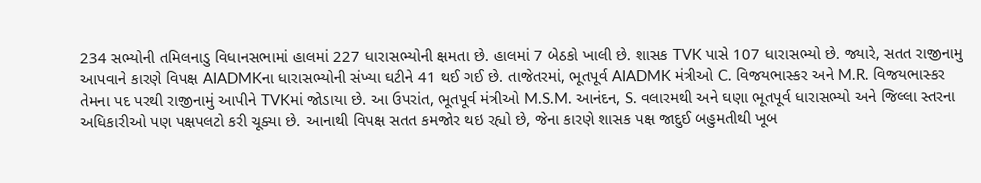234 સભ્યોની તમિલનાડુ વિધાનસભામાં હાલમાં 227 ધારાસભ્યોની ક્ષમતા છે. હાલમાં 7 બેઠકો ખાલી છે. શાસક TVK પાસે 107 ધારાસભ્યો છે. જ્યારે, સતત રાજીનામુ આપવાને કારણે વિપક્ષ AIADMKના ધારાસભ્યોની સંખ્યા ઘટીને 41 થઈ ગઈ છે. તાજેતરમાં, ભૂતપૂર્વ AIADMK મંત્રીઓ C. વિજયભાસ્કર અને M.R. વિજયભાસ્કર તેમના પદ પરથી રાજીનામું આપીને TVKમાં જોડાયા છે. આ ઉપરાંત, ભૂતપૂર્વ મંત્રીઓ M.S.M. આનંદન, S. વલારમથી અને ઘણા ભૂતપૂર્વ ધારાસભ્યો અને જિલ્લા સ્તરના અધિકારીઓ પણ પક્ષપલટો કરી ચૂક્યા છે. આનાથી વિપક્ષ સતત કમજોર થઇ રહ્યો છે, જેના કારણે શાસક પક્ષ જાદુઈ બહુમતીથી ખૂબ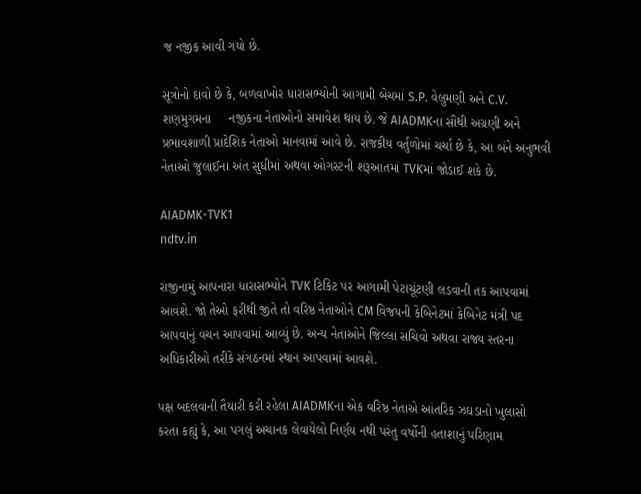જ નજીક આવી ગયો છે.

સૂત્રોનો દાવો છે કે, બળવાખોર ધારાસભ્યોની આગામી બેચમાં S.P. વેલુમણી અને C.V. શણમુગમના     નજીકના નેતાઓનો સમાવેશ થાય છે. જે AIADMKના સૌથી અગ્રણી અને પ્રભાવશાળી પ્રાદેશિક નેતાઓ માનવામાં આવે છે. રાજકીય વર્તુળોમાં ચર્ચા છે કે, આ બંને અનુભવી નેતાઓ જુલાઈના અંત સુધીમાં અથવા ઓગસ્ટની શરૂઆતમાં TVKમાં જોડાઈ શકે છે.

AIADMK-TVK1
ndtv.in

રાજીનામું આપનારા ધારાસભ્યોને TVK ટિકિટ પર આગામી પેટાચૂંટણી લડવાની તક આપવામાં આવશે. જો તેઓ ફરીથી જીતે તો વરિષ્ઠ નેતાઓને CM વિજયની કેબિનેટમાં કેબિનેટ મંત્રી પદ આપવાનું વચન આપવામાં આવ્યું છે. અન્ય નેતાઓને જિલ્લા સચિવો અથવા રાજ્ય સ્તરના અધિકારીઓ તરીકે સંગઠનમાં સ્થાન આપવામાં આવશે.

પક્ષ બદલવાની તૈયારી કરી રહેલા AIADMKના એક વરિષ્ઠ નેતાએ આંતરિક ઝઘડાનો ખુલાસો કરતા કહ્યું કે, આ પગલું અચાનક લેવાયેલો નિર્ણય નથી પરંતુ વર્ષોની હતાશાનું પરિણામ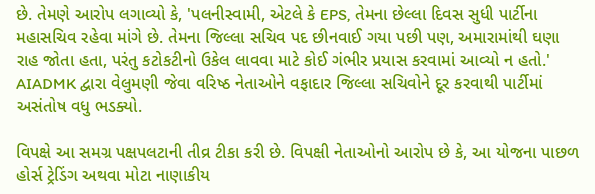છે. તેમણે આરોપ લગાવ્યો કે, 'પલનીસ્વામી, એટલે કે EPS, તેમના છેલ્લા દિવસ સુધી પાર્ટીના મહાસચિવ રહેવા માંગે છે. તેમના જિલ્લા સચિવ પદ છીનવાઈ ગયા પછી પણ, અમારામાંથી ઘણા રાહ જોતા હતા, પરંતુ કટોકટીનો ઉકેલ લાવવા માટે કોઈ ગંભીર પ્રયાસ કરવામાં આવ્યો ન હતો.' AIADMK દ્વારા વેલુમણી જેવા વરિષ્ઠ નેતાઓને વફાદાર જિલ્લા સચિવોને દૂર કરવાથી પાર્ટીમાં અસંતોષ વધુ ભડક્યો.

વિપક્ષે આ સમગ્ર પક્ષપલટાની તીવ્ર ટીકા કરી છે. વિપક્ષી નેતાઓનો આરોપ છે કે, આ યોજના પાછળ હોર્સ ટ્રેડિંગ અથવા મોટા નાણાકીય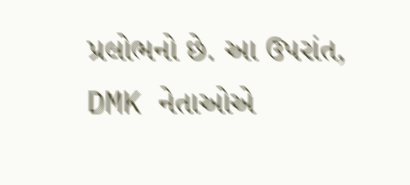પ્રલોભનો છે. આ ઉપરાંત, DMK નેતાઓએ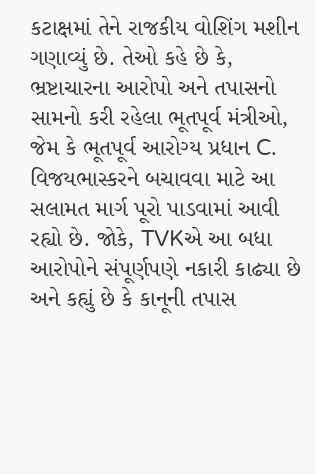કટાક્ષમાં તેને રાજકીય વોશિંગ મશીન ગણાવ્યું છે. તેઓ કહે છે કે, ભ્રષ્ટાચારના આરોપો અને તપાસનો સામનો કરી રહેલા ભૂતપૂર્વ મંત્રીઓ, જેમ કે ભૂતપૂર્વ આરોગ્ય પ્રધાન C. વિજયભાસ્કરને બચાવવા માટે આ સલામત માર્ગ પૂરો પાડવામાં આવી રહ્યો છે. જોકે, TVKએ આ બધા આરોપોને સંપૂર્ણપણે નકારી કાઢ્યા છે અને કહ્યું છે કે કાનૂની તપાસ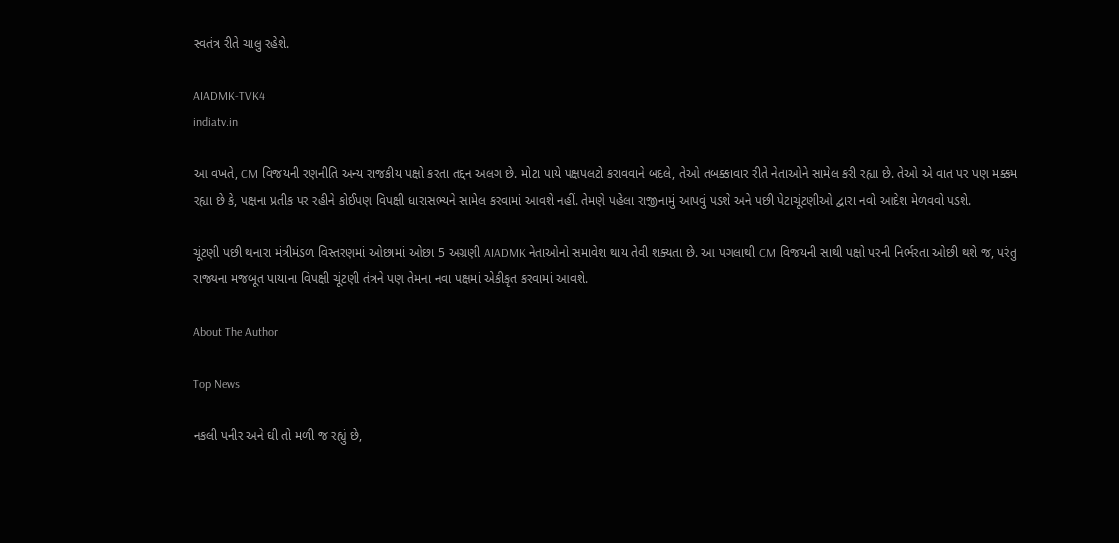સ્વતંત્ર રીતે ચાલુ રહેશે.

AIADMK-TVK4
indiatv.in

આ વખતે, CM વિજયની રણનીતિ અન્ય રાજકીય પક્ષો કરતા તદ્દન અલગ છે. મોટા પાયે પક્ષપલટો કરાવવાને બદલે, તેઓ તબક્કાવાર રીતે નેતાઓને સામેલ કરી રહ્યા છે. તેઓ એ વાત પર પણ મક્કમ રહ્યા છે કે, પક્ષના પ્રતીક પર રહીને કોઈપણ વિપક્ષી ધારાસભ્યને સામેલ કરવામાં આવશે નહીં. તેમણે પહેલા રાજીનામું આપવું પડશે અને પછી પેટાચૂંટણીઓ દ્વારા નવો આદેશ મેળવવો પડશે.

ચૂંટણી પછી થનારા મંત્રીમંડળ વિસ્તરણમાં ઓછામાં ઓછા 5 અગ્રણી AIADMK નેતાઓનો સમાવેશ થાય તેવી શક્યતા છે. આ પગલાથી CM વિજયની સાથી પક્ષો પરની નિર્ભરતા ઓછી થશે જ, પરંતુ રાજ્યના મજબૂત પાયાના વિપક્ષી ચૂંટણી તંત્રને પણ તેમના નવા પક્ષમાં એકીકૃત કરવામાં આવશે.

About The Author

Top News

નકલી પનીર અને ઘી તો મળી જ રહ્યું છે,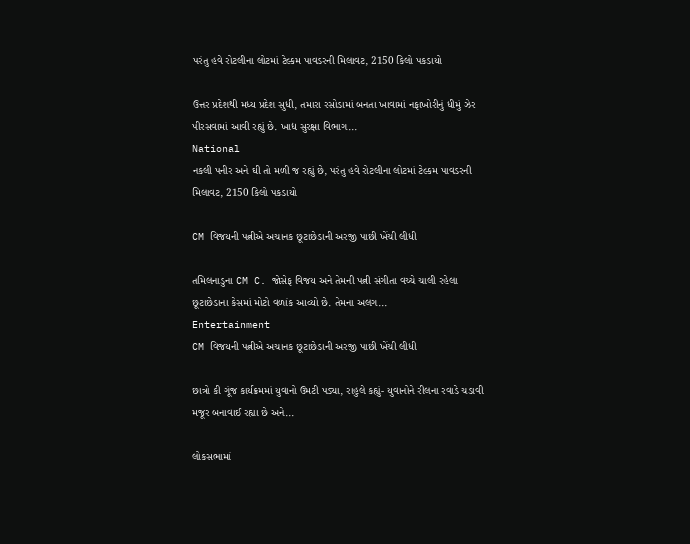પરંતુ હવે રોટલીના લોટમાં ટેલ્કમ પાવડરની મિલાવટ, 2150 કિલો પકડાયો

ઉત્તર પ્રદેશથી મધ્ય પ્રદેશ સુધી, તમારા રસોડામાં બનતા ખાવામાં નફાખોરીનું ધીમું ઝેર પીરસવામાં આવી રહ્યું છે. ખાદ્ય સુરક્ષા વિભાગ...
National
નકલી પનીર અને ઘી તો મળી જ રહ્યું છે, પરંતુ હવે રોટલીના લોટમાં ટેલ્કમ પાવડરની મિલાવટ, 2150 કિલો પકડાયો

CM વિજયની પત્નીએ અચાનક છૂટાછેડાની અરજી પાછી ખેંચી લીધી

તમિલનાડુના CM C. જોસેફ વિજય અને તેમની પત્ની સંગીતા વચ્ચે ચાલી રહેલા છૂટાછેડાના કેસમાં મોટો વળાંક આવ્યો છે. તેમના અલગ...
Entertainment
CM વિજયની પત્નીએ અચાનક છૂટાછેડાની અરજી પાછી ખેંચી લીધી

છાત્રો કી ગૂંજ કાર્યક્રમમાં યુવાનો ઉમટી પડ્યા, રાહુલે કહ્યું- યુવાનોને રીલના રવાડે ચડાવી મજૂર બનાવાઈ રહ્યા છે અને...

લોકસભામાં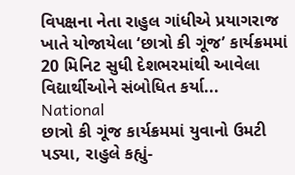વિપક્ષના નેતા રાહુલ ગાંધીએ પ્રયાગરાજ ખાતે યોજાયેલા ‘છાત્રો કી ગૂંજ’ કાર્યક્રમમાં 20 મિનિટ સુધી દેશભરમાંથી આવેલા વિદ્યાર્થીઓને સંબોધિત કર્યા...
National
છાત્રો કી ગૂંજ કાર્યક્રમમાં યુવાનો ઉમટી પડ્યા, રાહુલે કહ્યું-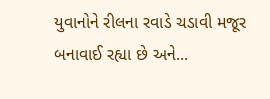યુવાનોને રીલના રવાડે ચડાવી મજૂર બનાવાઈ રહ્યા છે અને...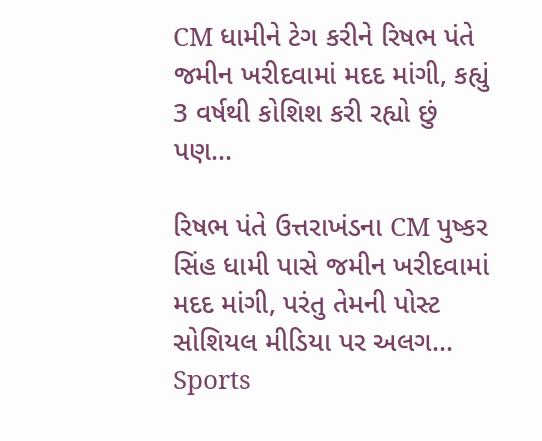CM ધામીને ટેગ કરીને રિષભ પંતે જમીન ખરીદવામાં મદદ માંગી, કહ્યું 3 વર્ષથી કોશિશ કરી રહ્યો છું પણ...

રિષભ પંતે ઉત્તરાખંડના CM પુષ્કર સિંહ ધામી પાસે જમીન ખરીદવામાં મદદ માંગી, પરંતુ તેમની પોસ્ટ સોશિયલ મીડિયા પર અલગ...
Sports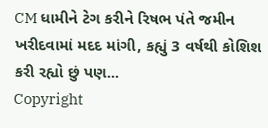CM ધામીને ટેગ કરીને રિષભ પંતે જમીન ખરીદવામાં મદદ માંગી, કહ્યું 3 વર્ષથી કોશિશ કરી રહ્યો છું પણ...
Copyright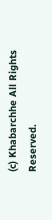(c) Khabarchhe All Rights Reserved.